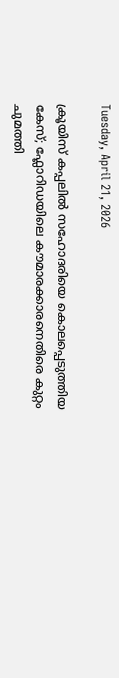Tuesday, April 21, 2026

ക്രൂയിസ് കപ്പലിൽ സഹോദരിയെ കൊലപ്പെടുത്തിയ കേസ്; ഫ്ലോറിഡയിലെ കൗമാരക്കാരനെതിരെ കുറ്റം ചുമത്തി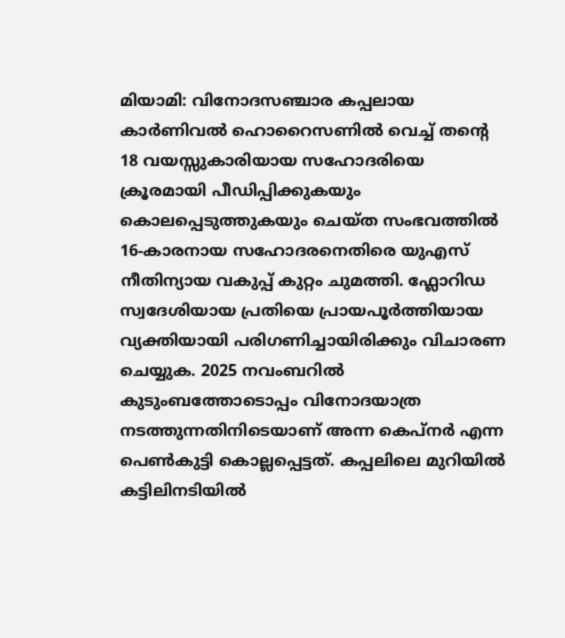മിയാമി: വിനോദസഞ്ചാര കപ്പലായ കാർണിവൽ ഹൊറൈസണിൽ വെച്ച് തന്റെ 18 വയസ്സുകാരിയായ സഹോദരിയെ ക്രൂരമായി പീഡിപ്പിക്കുകയും കൊലപ്പെടുത്തുകയും ചെയ്ത സംഭവത്തിൽ 16-കാരനായ സഹോദരനെതിരെ യുഎസ് നീതിന്യായ വകുപ്പ് കുറ്റം ചുമത്തി. ഫ്ലോറിഡ സ്വദേശിയായ പ്രതിയെ പ്രായപൂർത്തിയായ വ്യക്തിയായി പരിഗണിച്ചായിരിക്കും വിചാരണ ചെയ്യുക. 2025 നവംബറിൽ കുടുംബത്തോടൊപ്പം വിനോദയാത്ര നടത്തുന്നതിനിടെയാണ് അന്ന കെപ്നർ എന്ന പെൺകുട്ടി കൊല്ലപ്പെട്ടത്. കപ്പലിലെ മുറിയിൽ കട്ടിലിനടിയിൽ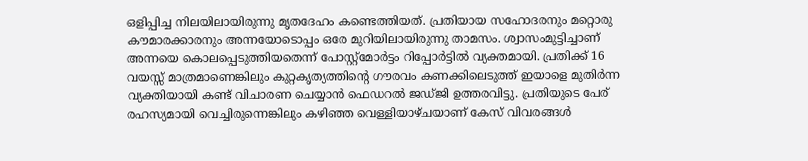ഒളിപ്പിച്ച നിലയിലായിരുന്നു മൃതദേഹം കണ്ടെത്തിയത്. പ്രതിയായ സഹോദരനും മറ്റൊരു കൗമാരക്കാരനും അന്നയോടൊപ്പം ഒരേ മുറിയിലായിരുന്നു താമസം. ശ്വാസംമുട്ടിച്ചാണ് അന്നയെ കൊലപ്പെടുത്തിയതെന്ന് പോസ്റ്റ്‌മോർട്ടം റിപ്പോർട്ടിൽ വ്യക്തമായി. പ്രതിക്ക് 16 വയസ്സ് മാത്രമാണെങ്കിലും കുറ്റകൃത്യത്തിന്റെ ഗൗരവം കണക്കിലെടുത്ത് ഇയാളെ മുതിർന്ന വ്യക്തിയായി കണ്ട് വിചാരണ ചെയ്യാൻ ഫെഡറൽ ജഡ്ജി ഉത്തരവിട്ടു. പ്രതിയുടെ പേര് രഹസ്യമായി വെച്ചിരുന്നെങ്കിലും കഴിഞ്ഞ വെള്ളിയാഴ്ചയാണ് കേസ് വിവരങ്ങൾ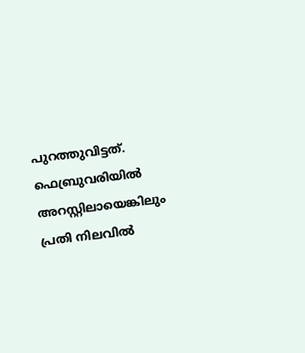പുറത്തുവിട്ടത്. ഫെബ്രുവരിയിൽ അറസ്റ്റിലായെങ്കിലും പ്രതി നിലവിൽ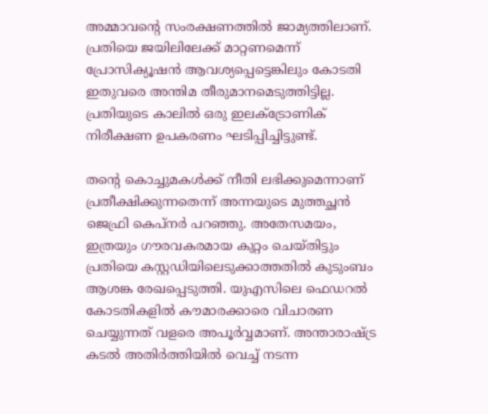അമ്മാവന്റെ സംരക്ഷണത്തിൽ ജാമ്യത്തിലാണ്. പ്രതിയെ ജയിലിലേക്ക് മാറ്റണമെന്ന് പ്രോസിക്യൂഷൻ ആവശ്യപ്പെട്ടെങ്കിലും കോടതി ഇതുവരെ അന്തിമ തീരുമാനമെടുത്തിട്ടില്ല. പ്രതിയുടെ കാലിൽ ഒരു ഇലക്ട്രോണിക് നിരീക്ഷണ ഉപകരണം ഘടിപ്പിച്ചിട്ടുണ്ട്.

തന്റെ കൊച്ചുമകൾക്ക് നീതി ലഭിക്കുമെന്നാണ് പ്രതീക്ഷിക്കുന്നതെന്ന് അന്നയുടെ മുത്തച്ഛൻ ജെഫ്രി കെപ്നർ പറഞ്ഞു. അതേസമയം, ഇത്രയും ഗൗരവകരമായ കുറ്റം ചെയ്തിട്ടും പ്രതിയെ കസ്റ്റഡിയിലെടുക്കാത്തതിൽ കുടുംബം ആശങ്ക രേഖപ്പെടുത്തി. യുഎസിലെ ഫെഡറൽ കോടതികളിൽ കൗമാരക്കാരെ വിചാരണ ചെയ്യുന്നത് വളരെ അപൂർവ്വമാണ്. അന്താരാഷ്ട്ര കടൽ അതിർത്തിയിൽ വെച്ച് നടന്ന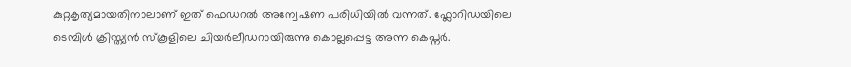കുറ്റകൃത്യമായതിനാലാണ് ഇത് ഫെഡറൽ അന്വേഷണ പരിധിയിൽ വന്നത്. ഫ്ലോറിഡയിലെ ടെമ്പിൾ ക്രിസ്ത്യൻ സ്കൂളിലെ ചിയർലീഡറായിരുന്നു കൊല്ലപ്പെട്ട അന്ന കെപ്നർ.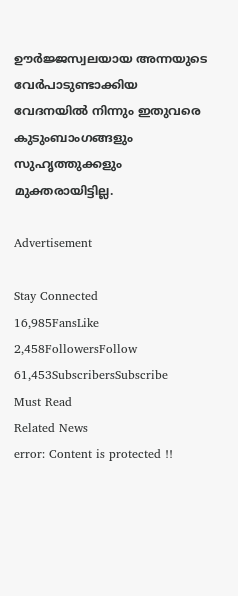ഊർജ്ജസ്വലയായ അന്നയുടെ വേർപാടുണ്ടാക്കിയ വേദനയിൽ നിന്നും ഇതുവരെ കുടുംബാംഗങ്ങളും സുഹൃത്തുക്കളും മുക്തരായിട്ടില്ല.

Advertisement

Stay Connected
16,985FansLike
2,458FollowersFollow
61,453SubscribersSubscribe
Must Read
Related News
error: Content is protected !!